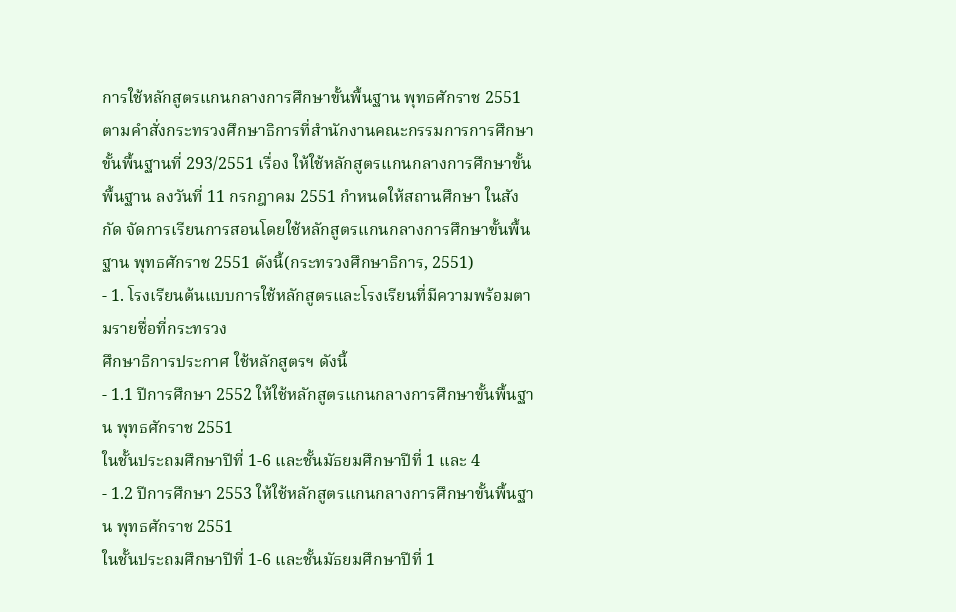การใช้หลักสูตรแกนกลางการศึกษาขั้นพื้นฐาน พุทธศักราช 2551
ตามคำสั่งกระทรวงศึกษาธิการที่สำนักงานคณะกรรมการการศึกษาขั้นพื้นฐานที่ 293/2551 เรื่อง ให้ใช้หลักสูตรแกนกลางการศึกษาขั้นพื้นฐาน ลงวันที่ 11 กรกฎาคม 2551 กำหนดให้สถานศึกษา ในสังกัด จัดการเรียนการสอนโดยใช้หลักสูตรแกนกลางการศึกษาขั้นพื้นฐาน พุทธศักราช 2551 ดังนี้(กระทรวงศึกษาธิการ, 2551)
- 1. โรงเรียนต้นแบบการใช้หลักสูตรและโรงเรียนที่มีความพร้อมตามรายชื่อที่กระทรวง
ศึกษาธิการประกาศ ใช้หลักสูตรฯ ดังนี้
- 1.1 ปีการศึกษา 2552 ให้ใช้หลักสูตรแกนกลางการศึกษาขั้นพื้นฐาน พุทธศักราช 2551
ในชั้นประถมศึกษาปีที่ 1-6 และชั้นมัธยมศึกษาปีที่ 1 และ 4
- 1.2 ปีการศึกษา 2553 ให้ใช้หลักสูตรแกนกลางการศึกษาขั้นพื้นฐาน พุทธศักราช 2551
ในชั้นประถมศึกษาปีที่ 1-6 และชั้นมัธยมศึกษาปีที่ 1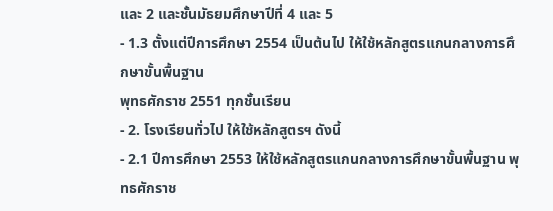และ 2 และชั้นมัธยมศึกษาปีที่ 4 และ 5
- 1.3 ตั้งแต่ปีการศึกษา 2554 เป็นต้นไป ให้ใช้หลักสูตรแกนกลางการศึกษาขั้นพื้นฐาน
พุทธศักราช 2551 ทุกชั้นเรียน
- 2. โรงเรียนทั่วไป ให้ใช้หลักสูตรฯ ดังนี้
- 2.1 ปีการศึกษา 2553 ให้ใช้หลักสูตรแกนกลางการศึกษาขั้นพื้นฐาน พุทธศักราช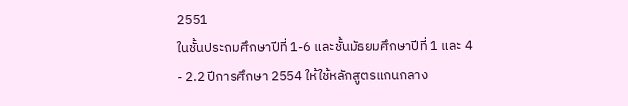2551
ในชั้นประถมศึกษาปีที่ 1-6 และชั้นมัธยมศึกษาปีที่ 1 และ 4
- 2.2 ปีการศึกษา 2554 ให้ใช้หลักสูตรแกนกลาง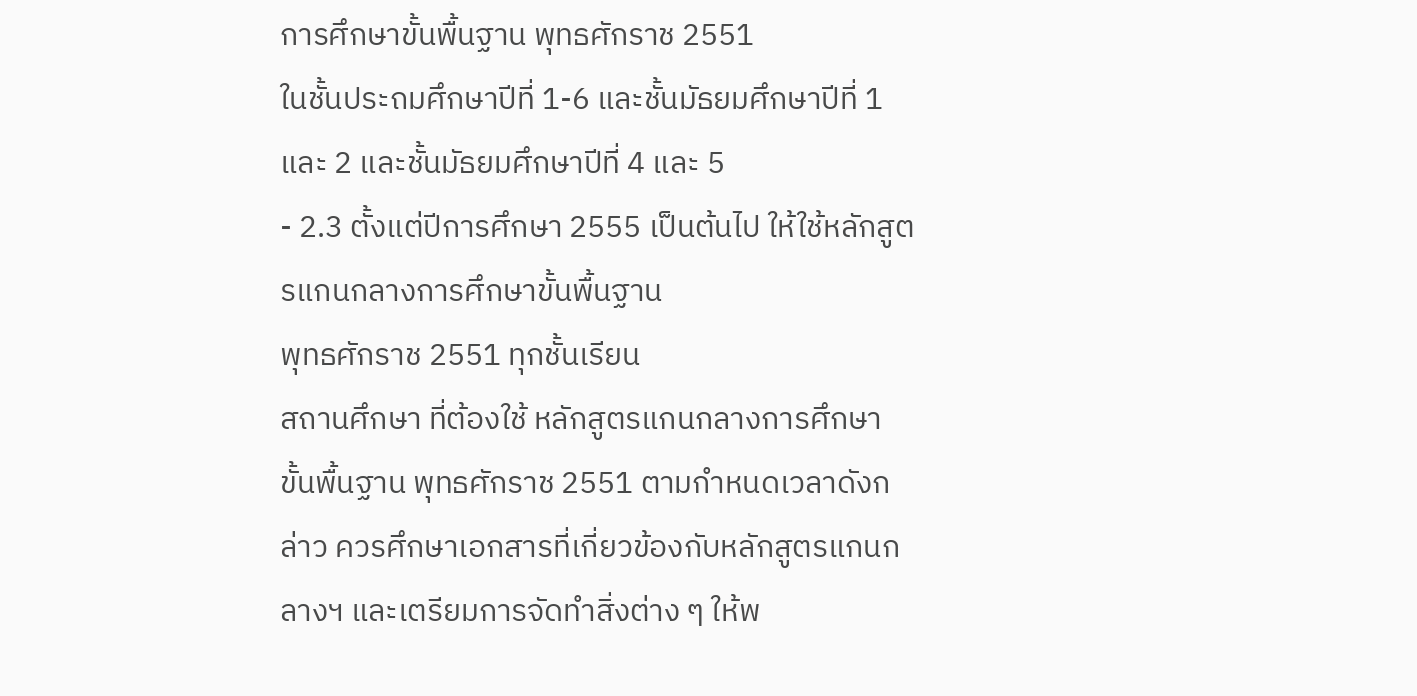การศึกษาขั้นพื้นฐาน พุทธศักราช 2551
ในชั้นประถมศึกษาปีที่ 1-6 และชั้นมัธยมศึกษาปีที่ 1 และ 2 และชั้นมัธยมศึกษาปีที่ 4 และ 5
- 2.3 ตั้งแต่ปีการศึกษา 2555 เป็นต้นไป ให้ใช้หลักสูตรแกนกลางการศึกษาขั้นพื้นฐาน
พุทธศักราช 2551 ทุกชั้นเรียน
สถานศึกษา ที่ต้องใช้ หลักสูตรแกนกลางการศึกษาขั้นพื้นฐาน พุทธศักราช 2551 ตามกำหนดเวลาดังกล่าว ควรศึกษาเอกสารที่เกี่ยวข้องกับหลักสูตรแกนกลางฯ และเตรียมการจัดทำสิ่งต่าง ๆ ให้พ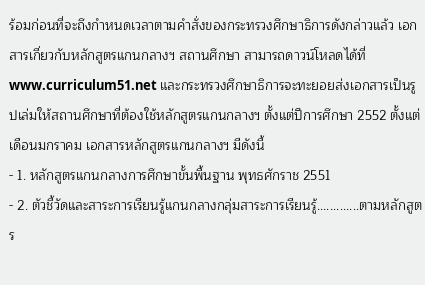ร้อมก่อนที่จะถึงกำหนดเวลาตามคำสั่งของกระทรวงศึกษาธิการดังกล่าวแล้ว เอกสารเกี่ยวกับหลักสูตรแกนกลางฯ สถานศึกษา สามารถดาวน์โหลดได้ที่ www.curriculum51.net และกระทรวงศึกษาธิการจะทะยอยส่งเอกสารเป็นรูปเล่มให้สถานศึกษาที่ต้องใช้หลักสูตรแกนกลางฯ ตั้งแต่ปีการศึกษา 2552 ตั้งแต่เดือนมกราคม เอกสารหลักสูตรแกนกลางฯ มีดังนี้
- 1. หลักสูตรแกนกลางการศึกษาขั้นพื้นฐาน พุทธศักราช 2551
- 2. ตัวชี้วัดและสาระการเรียนรู้แกนกลางกลุ่มสาระการเรียนรู้.............ตามหลักสูตร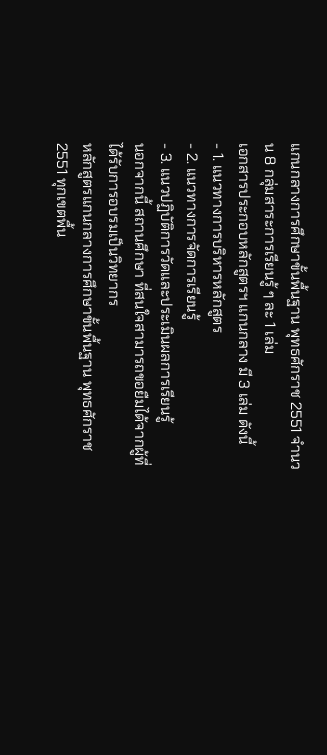แกนกลางการศึกษาขั้นพื้นฐาน พุทธศักราช 2551 จำนวน 8 กลุ่มสาระการเรียนรู้ ๆ ละ 1 เล่ม
เอกสารประกอบหลักสูตรฯ แกนกลาง มี 3 เล่ม ดังนี้
- 1. แนวทางการบริหารหลักสูตร
- 2. แนวทางการจัดการเรียนรู้
- 3. แนวปฏิบัติการวัดและประเมินผลการเรียนรู้
นอกจากนี้ สถานศึกษา ที่สนใจสามารถขอยืมได้จากผู้ที่ได้รับการอบรมเป็นวิทยากร
หลักสูตรแกนกลางการศึกษาขั้นพื้นฐาน พุทธศักราช 2551 ทุกเขตพื้น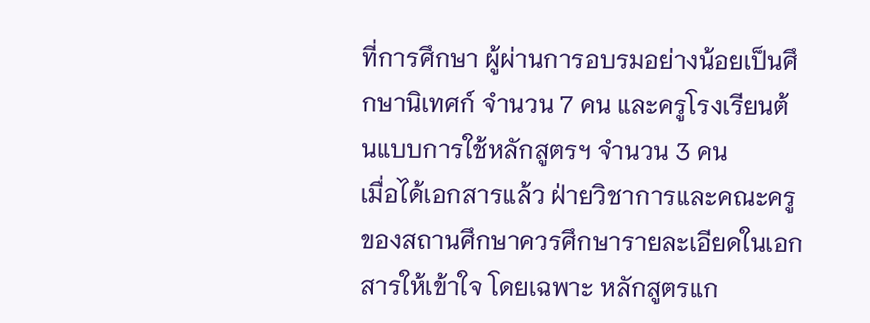ที่การศึกษา ผู้ผ่านการอบรมอย่างน้อยเป็นศึกษานิเทศก์ จำนวน 7 คน และครูโรงเรียนต้นแบบการใช้หลักสูตรฯ จำนวน 3 คน
เมื่อได้เอกสารแล้ว ฝ่ายวิชาการและคณะครูของสถานศึกษาควรศึกษารายละเอียดในเอกสารให้เข้าใจ โดยเฉพาะ หลักสูตรแก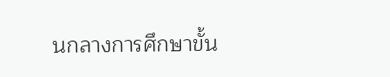นกลางการศึกษาขั้น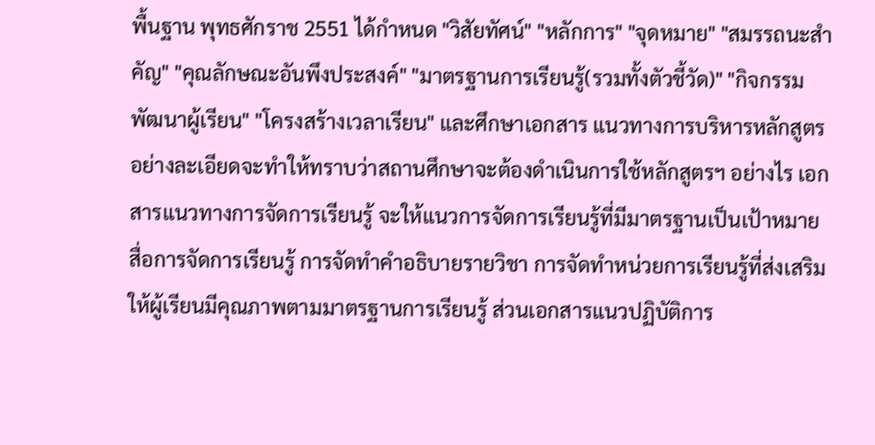พื้นฐาน พุทธศักราช 2551 ได้กำหนด "วิสัยทัศน์" "หลักการ" "จุดหมาย" "สมรรถนะสำคัญ" "คุณลักษณะอันพึงประสงค์" "มาตรฐานการเรียนรู้(รวมทั้งตัวชี้วัด)" "กิจกรรมพัฒนาผู้เรียน" "โครงสร้างเวลาเรียน" และศึกษาเอกสาร แนวทางการบริหารหลักสูตร อย่างละเอียดจะทำให้ทราบว่าสถานศึกษาจะต้องดำเนินการใช้หลักสูตรฯ อย่างไร เอกสารแนวทางการจัดการเรียนรู้ จะให้แนวการจัดการเรียนรู้ที่มีมาตรฐานเป็นเป้าหมาย สื่อการจัดการเรียนรู้ การจัดทำคำอธิบายรายวิชา การจัดทำหน่วยการเรียนรู้ที่ส่งเสริมให้ผู้เรียนมีคุณภาพตามมาตรฐานการเรียนรู้ ส่วนเอกสารแนวปฏิบัติการ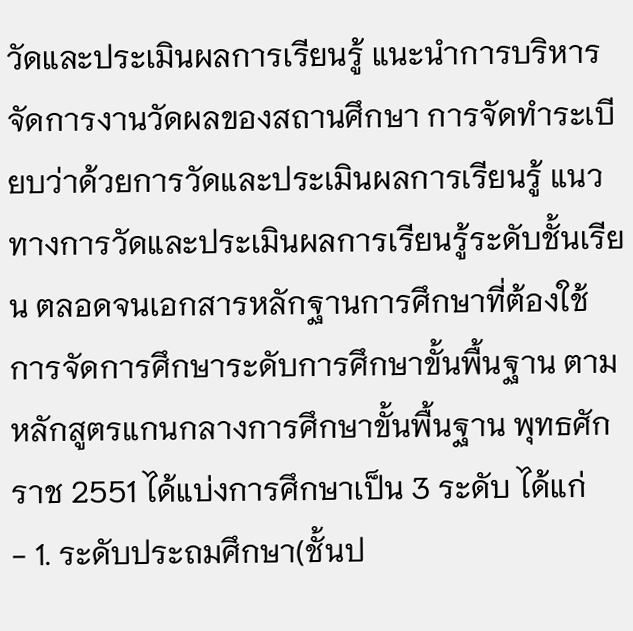วัดและประเมินผลการเรียนรู้ แนะนำการบริหารจัดการงานวัดผลของสถานศึกษา การจัดทำระเบียบว่าด้วยการวัดและประเมินผลการเรียนรู้ แนวทางการวัดและประเมินผลการเรียนรู้ระดับชั้นเรียน ตลอดจนเอกสารหลักฐานการศึกษาที่ต้องใช้
การจัดการศึกษาระดับการศึกษาขั้นพื้นฐาน ตามหลักสูตรแกนกลางการศึกษาขั้นพื้นฐาน พุทธศักราช 2551 ได้แบ่งการศึกษาเป็น 3 ระดับ ได้แก่
- 1. ระดับประถมศึกษา(ชั้นป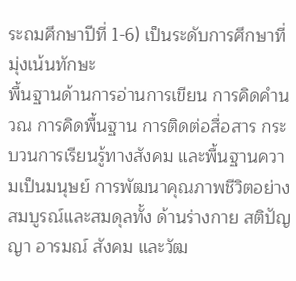ระถมศึกษาปีที่ 1-6) เป็นระดับการศึกษาที่มุ่งเน้นทักษะ
พื้นฐานด้านการอ่านการเขียน การคิดคำนวณ การคิดพื้นฐาน การติดต่อสื่อสาร กระบวนการเรียนรู้ทางสังคม และพื้นฐานความเป็นมนุษย์ การพัฒนาคุณภาพชีวิตอย่างสมบูรณ์และสมดุลทั้ง ด้านร่างกาย สติปัญญา อารมณ์ สังคม และวัฒ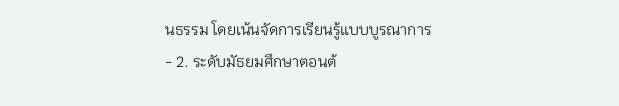นธรรม โดยเน้นจัดการเรียนรู้แบบบูรณาการ
- 2. ระดับมัธยมศึกษาตอนต้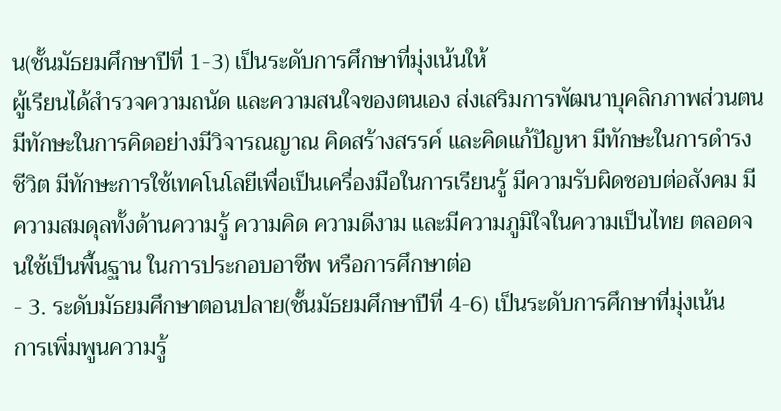น(ชั้นมัธยมศึกษาปีที่ 1-3) เป็นระดับการศึกษาที่มุ่งเน้นให้
ผู้เรียนได้สำรวจความถนัด และความสนใจของตนเอง ส่งเสริมการพัฒนาบุคลิกภาพส่วนตน มีทักษะในการคิดอย่างมีวิจารณญาณ คิดสร้างสรรค์ และคิดแก้ปัญหา มีทักษะในการดำรงชีวิต มีทักษะการใช้เทคโนโลยีเพื่อเป็นเครื่องมือในการเรียนรู้ มีความรับผิดชอบต่อสังคม มีความสมดุลทั้งด้านความรู้ ความคิด ความดีงาม และมีความภูมิใจในความเป็นไทย ตลอดจนใช้เป็นพื้นฐาน ในการประกอบอาชีพ หรือการศึกษาต่อ
- 3. ระดับมัธยมศึกษาตอนปลาย(ชั้นมัธยมศึกษาปีที่ 4-6) เป็นระดับการศึกษาที่มุ่งเน้น
การเพิ่มพูนความรู้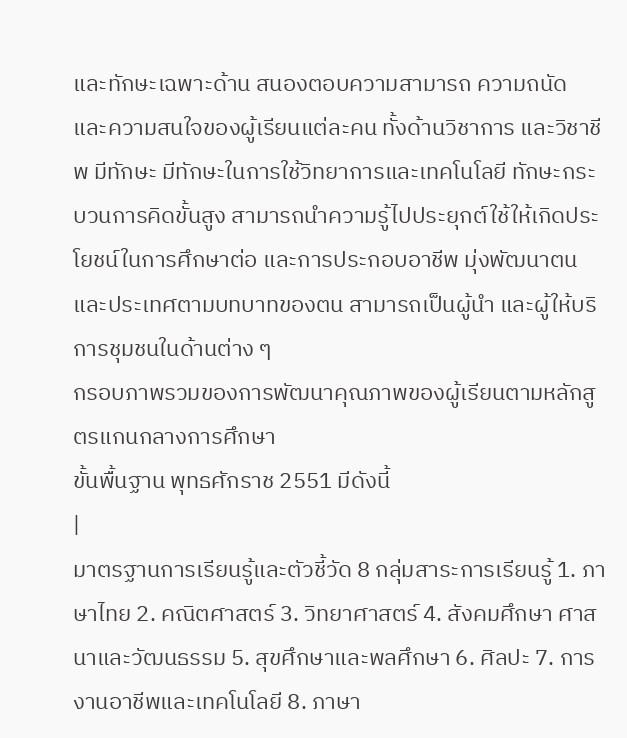และทักษะเฉพาะด้าน สนองตอบความสามารถ ความถนัด และความสนใจของผู้เรียนแต่ละคน ทั้งด้านวิชาการ และวิชาชีพ มีทักษะ มีทักษะในการใช้วิทยาการและเทคโนโลยี ทักษะกระบวนการคิดขั้นสูง สามารถนำความรู้ไปประยุกต์ใช้ให้เกิดประโยชน์ในการศึกษาต่อ และการประกอบอาชีพ มุ่งพัฒนาตนและประเทศตามบทบาทของตน สามารถเป็นผู้นำ และผู้ให้บริการชุมชนในด้านต่าง ๆ
กรอบภาพรวมของการพัฒนาคุณภาพของผู้เรียนตามหลักสูตรแกนกลางการศึกษา
ขั้นพื้นฐาน พุทธศักราช 2551 มีดังนี้
|
มาตรฐานการเรียนรู้และตัวชี้วัด 8 กลุ่มสาระการเรียนรู้ 1. ภาษาไทย 2. คณิตศาสตร์ 3. วิทยาศาสตร์ 4. สังคมศึกษา ศาสนาและวัฒนธรรม 5. สุขศึกษาและพลศึกษา 6. ศิลปะ 7. การงานอาชีพและเทคโนโลยี 8. ภาษา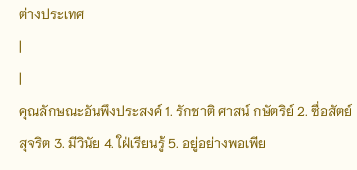ต่างประเทศ
|
|
คุณลักษณะอันพึงประสงค์ 1. รักชาติ ศาสน์ กษัตริย์ 2. ซื่อสัตย์สุจริต 3. มีวินัย 4. ใฝ่เรียนรู้ 5. อยู่อย่างพอเพีย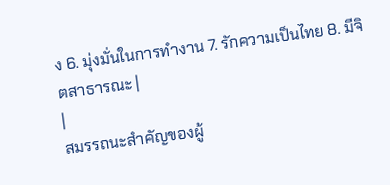ง 6. มุ่งมั่นในการทำงาน 7. รักความเป็นไทย 8. มีจิตสาธารณะ |
|
สมรรถนะสำคัญของผู้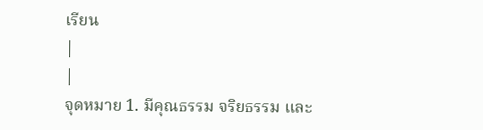เรียน
|
|
จุดหมาย 1. มีคุณธรรม จริยธรรม และ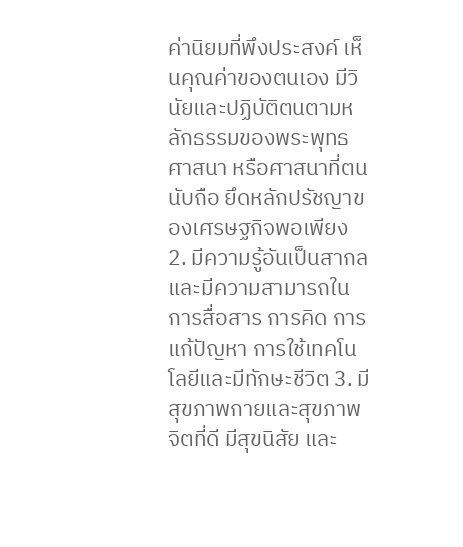ค่านิยมที่พึงประสงค์ เห็นคุณค่าของตนเอง มีวินัยและปฏิบัติตนตามหลักธรรมของพระพุทธศาสนา หรือศาสนาที่ตนนับถือ ยึดหลักปรัชญาของเศรษฐกิจพอเพียง 2. มีความรู้อันเป็นสากลและมีความสามารถในการสื่อสาร การคิด การแก้ปัญหา การใช้เทคโนโลยีและมีทักษะชีวิต 3. มีสุขภาพกายและสุขภาพจิตที่ดี มีสุขนิสัย และ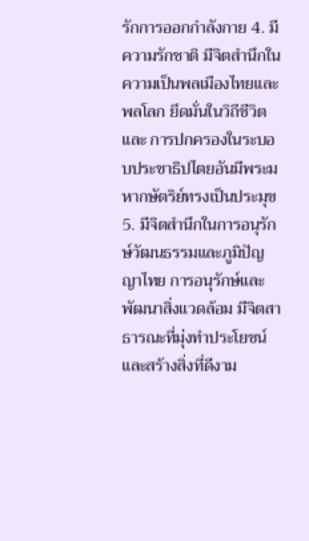รักการออกกำลังกาย 4. มีความรักชาติ มีจิตสำนึกในความเป็นพลเมืองไทยและพลโลก ยึดมั่นในวิถีชีวิตและ การปกครองในระบอบประชาธิปไตยอันมีพระมหากษัตริย์ทรงเป็นประมุข 5. มีจิตสำนึกในการอนุรักษ์วัฒนธรรมและภูมิปัญญาไทย การอนุรักษ์และพัฒนาสิ่งแวดล้อม มีจิตสาธารณะที่มุ่งทำประโยชน์และสร้างสิ่งที่ดีงาม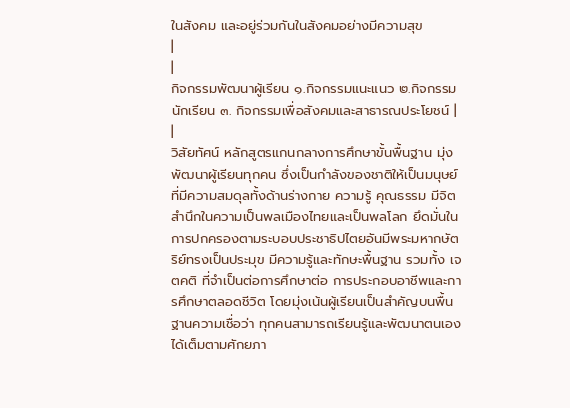ในสังคม และอยู่ร่วมกันในสังคมอย่างมีความสุข
|
|
กิจกรรมพัฒนาผู้เรียน ๑.กิจกรรมแนะแนว ๒.กิจกรรมนักเรียน ๓. กิจกรรมเพื่อสังคมและสาธารณประโยชน์ |
|
วิสัยทัศน์ หลักสูตรแกนกลางการศึกษาขั้นพื้นฐาน มุ่งพัฒนาผู้เรียนทุกคน ซึ่งเป็นกำลังของชาติให้เป็นมนุษย์ที่มีความสมดุลทั้งด้านร่างกาย ความรู้ คุณธรรม มีจิตสำนึกในความเป็นพลเมืองไทยและเป็นพลโลก ยึดมั่นในการปกครองตามระบอบประชาธิปไตยอันมีพระมหากษัตริย์ทรงเป็นประมุข มีความรู้และทักษะพื้นฐาน รวมทั้ง เจตคติ ที่จำเป็นต่อการศึกษาต่อ การประกอบอาชีพและการศึกษาตลอดชีวิต โดยมุ่งเน้นผู้เรียนเป็นสำคัญบนพื้นฐานความเชื่อว่า ทุกคนสามารถเรียนรู้และพัฒนาตนเองได้เต็มตามศักยภา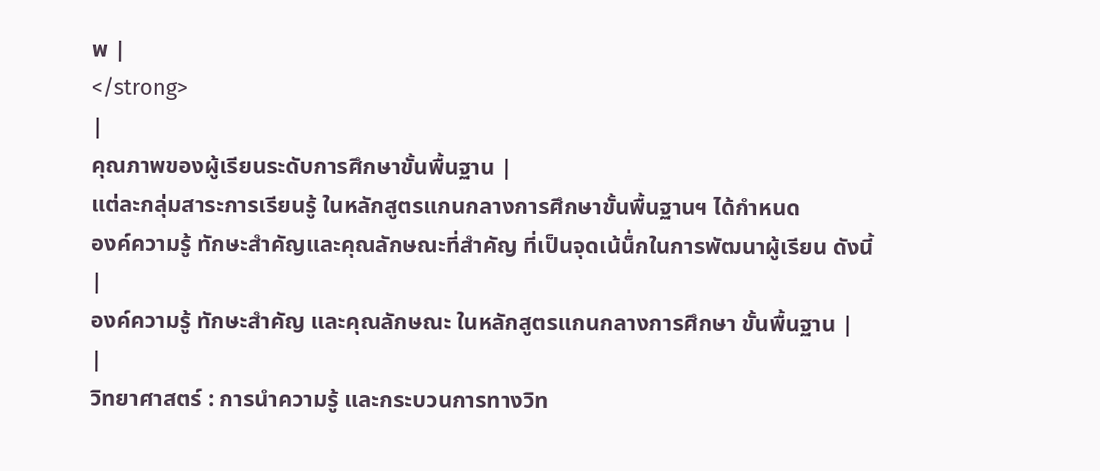พ |
</strong>
|
คุณภาพของผู้เรียนระดับการศึกษาขั้นพื้นฐาน |
แต่ละกลุ่มสาระการเรียนรู้ ในหลักสูตรแกนกลางการศึกษาขั้นพื้นฐานฯ ได้กำหนด
องค์ความรู้ ทักษะสำคัญและคุณลักษณะที่สำคัญ ที่เป็นจุดเน้น็่กในการพัฒนาผู้เรียน ดังนี้
|
องค์ความรู้ ทักษะสำคัญ และคุณลักษณะ ในหลักสูตรแกนกลางการศึกษา ขั้นพื้นฐาน |
|
วิทยาศาสตร์ : การนำความรู้ และกระบวนการทางวิท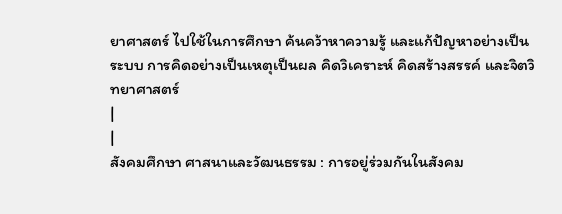ยาศาสตร์ ไปใช้ในการศึกษา ค้นคว้าหาความรู้ และแก้ปัญหาอย่างเป็นระบบ การคิดอย่างเป็นเหตุเป็นผล คิดวิเคราะห์ คิดสร้างสรรค์ และจิตวิทยาศาสตร์
|
|
สังคมศึกษา ศาสนาและวัฒนธรรม : การอยู่ร่วมกันในสังคม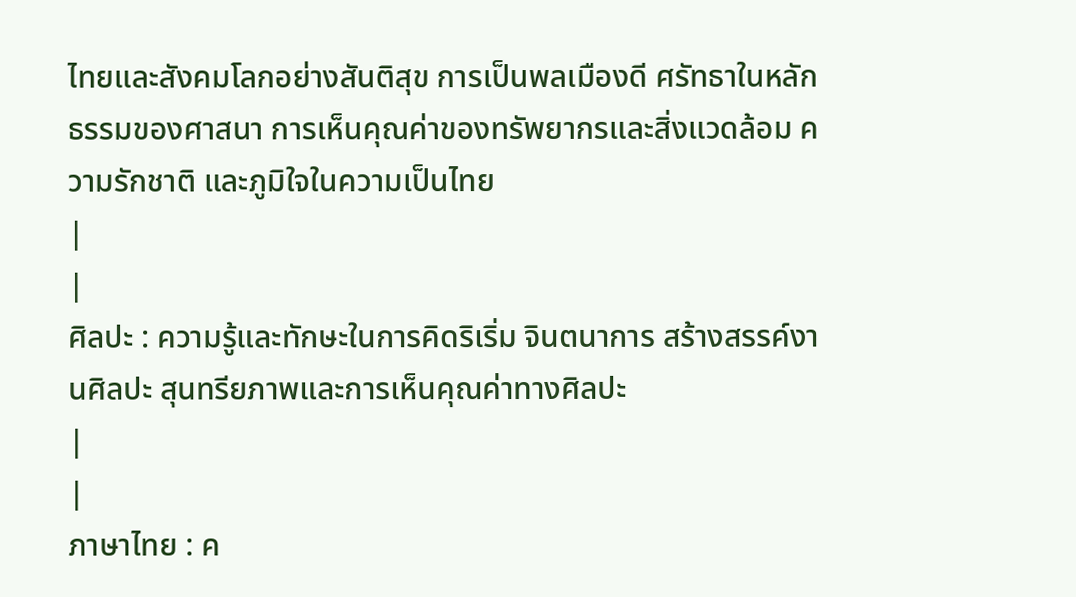ไทยและสังคมโลกอย่างสันติสุข การเป็นพลเมืองดี ศรัทธาในหลักธรรมของศาสนา การเห็นคุณค่าของทรัพยากรและสิ่งแวดล้อม ความรักชาติ และภูมิใจในความเป็นไทย
|
|
ศิลปะ : ความรู้และทักษะในการคิดริเริ่ม จินตนาการ สร้างสรรค์งานศิลปะ สุนทรียภาพและการเห็นคุณค่าทางศิลปะ
|
|
ภาษาไทย : ค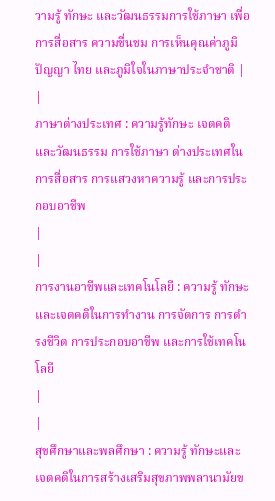วามรู้ ทักษะ และวัฒนธรรมการใช้ภาษา เพื่อการสื่อสาร ความชื่นชม การเห็นคุณค่าภูมิปัญญา ไทย และภูมิใจในภาษาประจำชาติ |
|
ภาษาต่างประเทศ : ความรู้ทักษะ เจตคติ และวัฒนธรรม การใช้ภาษา ต่างประเทศในการสื่อสาร การแสวงหาความรู้ และการประกอบอาชีพ
|
|
การงานอาชีพและเทคโนโลยี : ความรู้ ทักษะ และเจตคติในการทำงาน การจัดการ การดำรงชีวิต การประกอบอาชีพ และการใช้เทคโนโลยี
|
|
สุขศึกษาและพลศึกษา : ความรู้ ทักษะและเจตคติในการสร้างเสริมสุขภาพพลานามัยข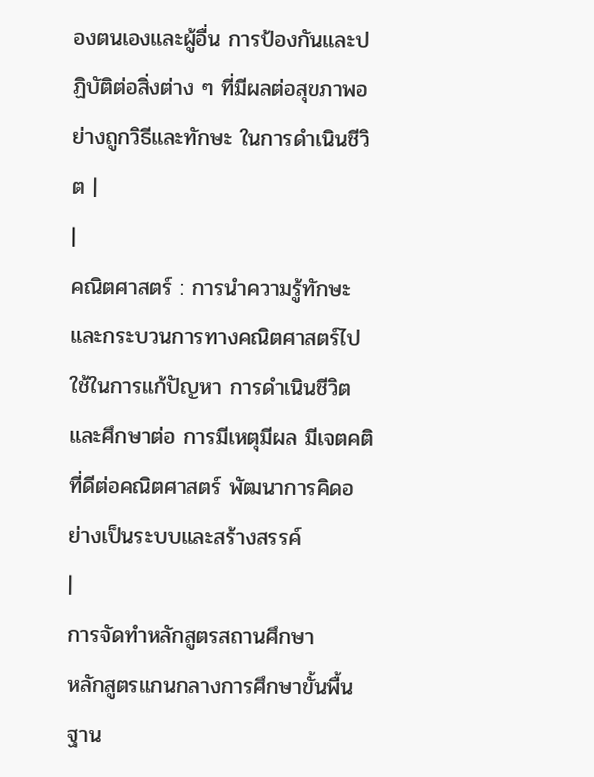องตนเองและผู้อื่น การป้องกันและปฏิบัติต่อสิ่งต่าง ๆ ที่มีผลต่อสุขภาพอย่างถูกวิธีและทักษะ ในการดำเนินชีวิต |
|
คณิตศาสตร์ : การนำความรู้ทักษะและกระบวนการทางคณิตศาสตร์ไปใช้ในการแก้ปัญหา การดำเนินชีวิต และศึกษาต่อ การมีเหตุมีผล มีเจตคติที่ดีต่อคณิตศาสตร์ พัฒนาการคิดอย่างเป็นระบบและสร้างสรรค์
|
การจัดทำหลักสูตรสถานศึกษา
หลักสูตรแกนกลางการศึกษาขั้นพื้นฐาน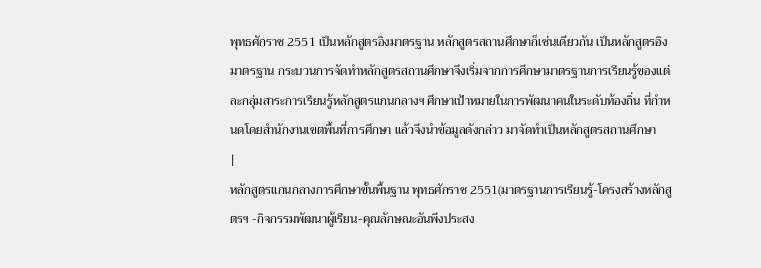พุทธศักราช 2551 เป็นหลักสูตรอิงมาตรฐาน หลักสูตรสถานศึกษาก็เช่นเดียวกัน เป็นหลักสูตรอิงมาตรฐาน กระบวนการจัดทำหลักสูตรสถานศึกษาจึงเริ่มจากการศึกษามาตรฐานการเรียนรู้ของแต่ละกลุ่มสาระการเรียนรู้หลักสูตรแกนกลางฯ ศึกษาเป้าหมายในการพัฒนาคนในระดับท้องถิ่น ที่กำหนดโดยสำนักงานเขตพื้นที่การศึกษา แล้วจึงนำข้อมูลดังกล่าว มาจัดทำเป็นหลักสูตรสถานศึกษา
|
หลักสูตรแกนกลางการศึกษาขั้นพื้นฐาน พุทธศักราช 2551(มาตรฐานการเรียนรู้-โครงสร้างหลักสูตรฯ -กิจกรรมพัฒนาผู้เรียน-คุณลักษณะอันพึงประสง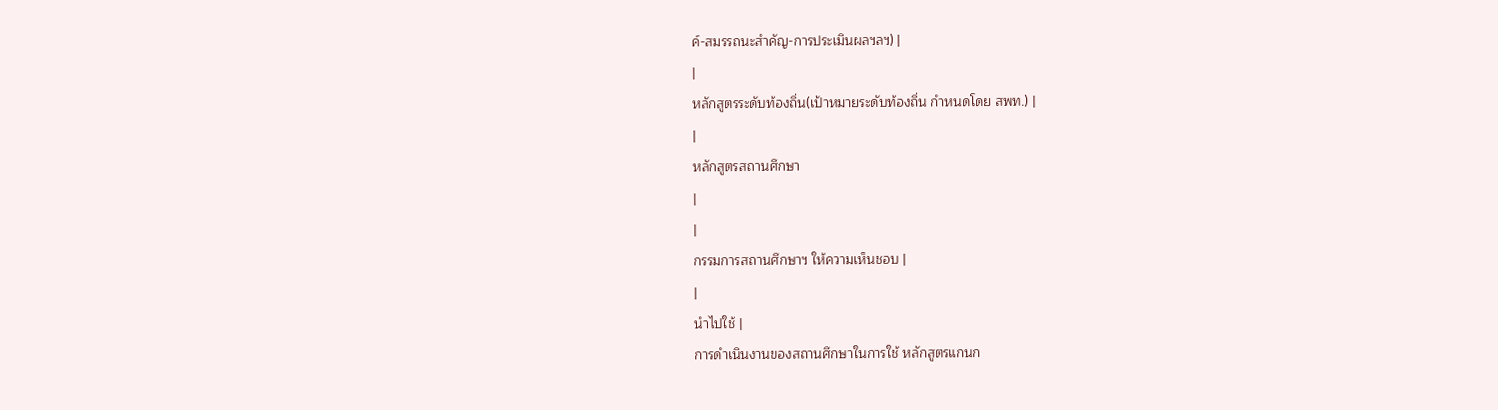ค์-สมรรถนะสำคัญ-การประเมินผลฯลฯ) |
|
หลักสูตรระดับท้องถิ่น(เป้าหมายระดับท้องถิ่น กำหนดโดย สพท.) |
|
หลักสูตรสถานศึกษา
|
|
กรรมการสถานศึกษาฯ ให้ความเห็นชอบ |
|
นำไปใช้ |
การดำเนินงานของสถานศึกษาในการใช้ หลักสูตรแกนก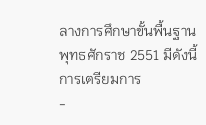ลางการศึกษาขั้นพื้นฐาน พุทธศักราช 2551 มีดังนี้
การเตรียมการ
-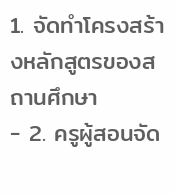1. จัดทำโครงสร้างหลักสูตรของสถานศึกษา
- 2. ครูผู้สอนจัด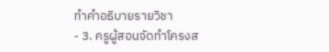ทำคำอธิบายรายวิชา
- 3. ครูผู้สอนจัดทำโครงส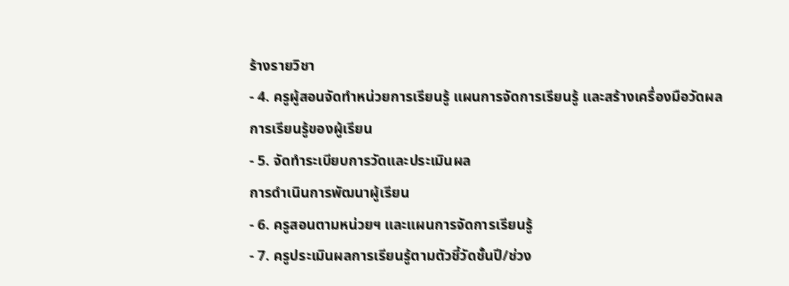ร้างรายวิชา
- 4. ครูผู้สอนจัดทำหน่วยการเรียนรู้ แผนการจัดการเรียนรู้ และสร้างเครื่องมือวัดผล
การเรียนรู้ของผู้เรียน
- 5. จัดทำระเบียบการวัดและประเมินผล
การดำเนินการพัฒนาผู้เรียน
- 6. ครูสอนตามหน่วยฯ และแผนการจัดการเรียนรู้
- 7. ครูประเมินผลการเรียนรู้ตามตัวชี้วัดชั้นปี/ช่วง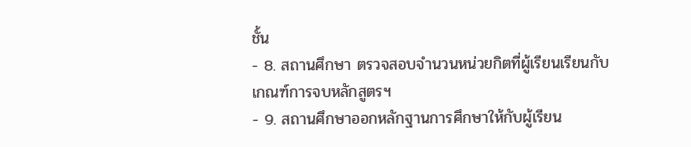ชั้น
- 8. สถานศึกษา ตรวจสอบจำนวนหน่วยกิตที่ผู้เรียนเรียนกับเกณฑ์การจบหลักสูตรฯ
- 9. สถานศึกษาออกหลักฐานการศึกษาให้กับผู้เรียน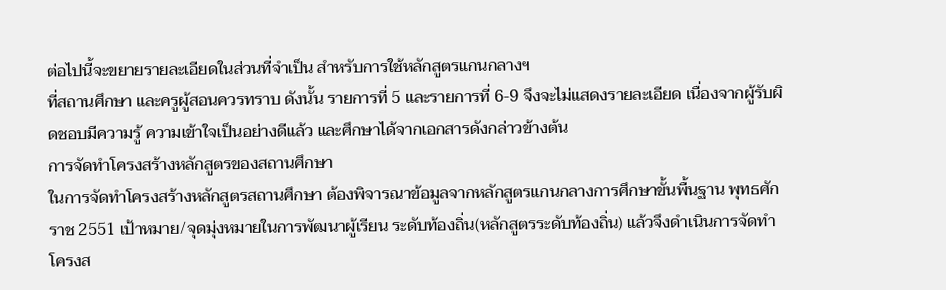ต่อไปนี้จะขยายรายละเอียดในส่วนที่จำเป็น สำหรับการใช้หลักสูตรแกนกลางฯ
ที่สถานศึกษา และครูผู้สอนควรทราบ ดังนั้น รายการที่ 5 และรายการที่ 6-9 จึงจะไม่แสดงรายละเอียด เนื่องจากผู้รับผิดชอบมีความรู้ ความเข้าใจเป็นอย่างดีแล้ว และศึกษาได้จากเอกสารดังกล่าวข้างต้น
การจัดทำโครงสร้างหลักสูตรของสถานศึกษา
ในการจัดทำโครงสร้างหลักสูตรสถานศึกษา ต้องพิจารณาข้อมูลจากหลักสูตรแกนกลางการศึกษาขั้นพื้นฐาน พุทธศักราช 2551 เป้าหมาย/จุดมุ่งหมายในการพัฒนาผู้เรียน ระดับท้องถิ่น(หลักสูตรระดับท้องถิ่น) แล้วจึงดำเนินการจัดทำโครงส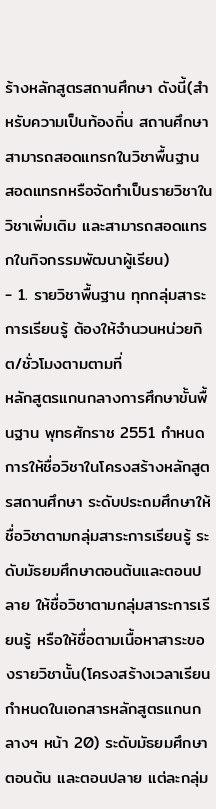ร้างหลักสูตรสถานศึกษา ดังนี้(สำหรับความเป็นท้องถิ่น สถานศึกษา สามารถสอดแทรกในวิชาพื้นฐาน สอดแทรกหรือจัดทำเป็นรายวิชาในวิชาเพิ่มเติม และสามารถสอดแทรกในกิจกรรมพัฒนาผู้เรียน)
- 1. รายวิชาพื้นฐาน ทุกกลุ่มสาระการเรียนรู้ ต้องให้จำนวนหน่วยกิต/ชั่วโมงตามตามที่
หลักสูตรแกนกลางการศึกษาขั้นพื้นฐาน พุทธศักราช 2551 กำหนด การให้ชื่อวิชาในโครงสร้างหลักสูตรสถานศึกษา ระดับประถมศึกษาให้ชื่อวิชาตามกลุ่มสาระการเรียนรู้ ระดับมัธยมศึกษาตอนต้นและตอนปลาย ให้ชื่อวิชาตามกลุ่มสาระการเรียนรู้ หรือให้ชื่อตามเนื้อหาสาระของรายวิชานั้น(โครงสร้างเวลาเรียนกำหนดในเอกสารหลักสูตรแกนกลางฯ หน้า 20) ระดับมัธยมศึกษาตอนต้น และตอนปลาย แต่ละกลุ่ม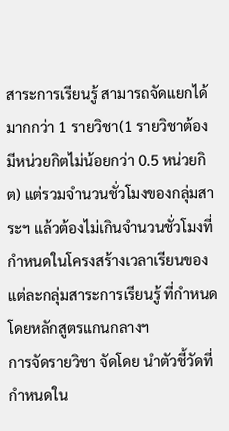สาระการเรียนรู้ สามารถจัดแยกได้มากกว่า 1 รายวิชา(1 รายวิชาต้องมีหน่วยกิตไม่น้อยกว่า 0.5 หน่วยกิต) แต่รวมจำนวนชั่วโมงของกลุ่มสาระฯ แล้วต้องไม่เกินจำนวนชั่วโมงที่กำหนดในโครงสร้างเวลาเรียนของแต่ละกลุ่มสาระการเรียนรู้ ที่กำหนดโดยหลักสูตรแกนกลางฯ
การจัดรายวิชา จัดโดย นำตัวชี้วัดที่กำหนดใน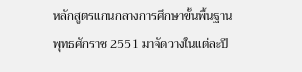หลักสูตรแกนกลางการศึกษาขั้นพื้นฐาน
พุทธศักราช 2551 มาจัดวางในแต่ละปี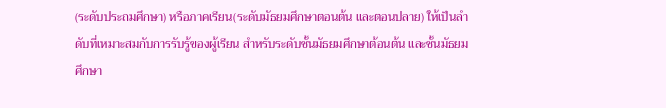(ระดับประถมศึกษา) หรือภาคเรียน(ระดับมัธยมศึกษาตอนต้น และตอนปลาย) ให้เป็นลำดับที่เหมาะสมกับการรับรู้ของผู้เรียน สำหรับระดับชั้นมัธยมศึกษาต้อนต้น และชั้นมัธยมศึกษา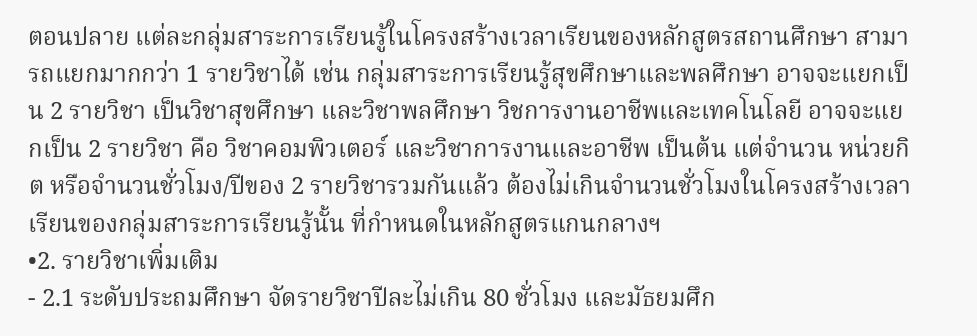ตอนปลาย แต่ละกลุ่มสาระการเรียนรู้ในโครงสร้างเวลาเรียนของหลักสูตรสถานศึกษา สามารถแยกมากกว่า 1 รายวิชาได้ เช่น กลุ่มสาระการเรียนรู้สุขศึกษาและพลศึกษา อาจจะแยกเป็น 2 รายวิชา เป็นวิชาสุขศึกษา และวิชาพลศึกษา วิชการงานอาชีพและเทคโนโลยี อาจจะแยกเป็น 2 รายวิชา คือ วิชาคอมพิวเตอร์ และวิชาการงานและอาชีพ เป็นต้น แต่จำนวน หน่วยกิต หรือจำนวนชั่วโมง/ปีของ 2 รายวิชารวมกันแล้ว ต้องไม่เกินจำนวนชั่วโมงในโครงสร้างเวลาเรียนของกลุ่มสาระการเรียนรู้นั้น ที่กำหนดในหลักสูตรแกนกลางฯ
•2. รายวิชาเพิ่มเติม
- 2.1 ระดับประถมศึกษา จัดรายวิชาปีละไม่เกิน 80 ชั่วโมง และมัธยมศึก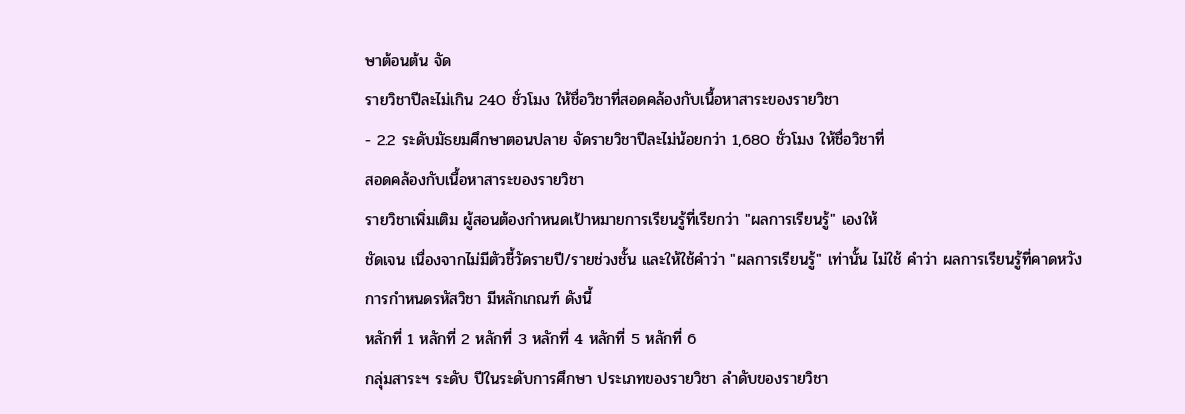ษาต้อนต้น จัด
รายวิชาปีละไม่เกิน 240 ชั่วโมง ให้ชื่อวิชาที่สอดคล้องกับเนื้อหาสาระของรายวิชา
- 2.2 ระดับมัธยมศึกษาตอนปลาย จัดรายวิชาปีละไม่น้อยกว่า 1,680 ชั่วโมง ให้ชื่อวิชาที่
สอดคล้องกับเนื้อหาสาระของรายวิชา
รายวิชาเพิ่มเติม ผู้สอนต้องกำหนดเป้าหมายการเรียนรู้ที่เรียกว่า "ผลการเรียนรู้" เองให้
ชัดเจน เนื่องจากไม่มีตัวชี้วัดรายปี/รายช่วงชั้น และให้ใช้คำว่า "ผลการเรียนรู้" เท่านั้น ไม่ใช้ คำว่า ผลการเรียนรู้ที่คาดหวัง
การกำหนดรหัสวิชา มีหลักเกณฑ์ ดังนี้
หลักที่ 1 หลักที่ 2 หลักที่ 3 หลักที่ 4 หลักที่ 5 หลักที่ 6
กลุ่มสาระฯ ระดับ ปีในระดับการศึกษา ประเภทของรายวิชา ลำดับของรายวิชา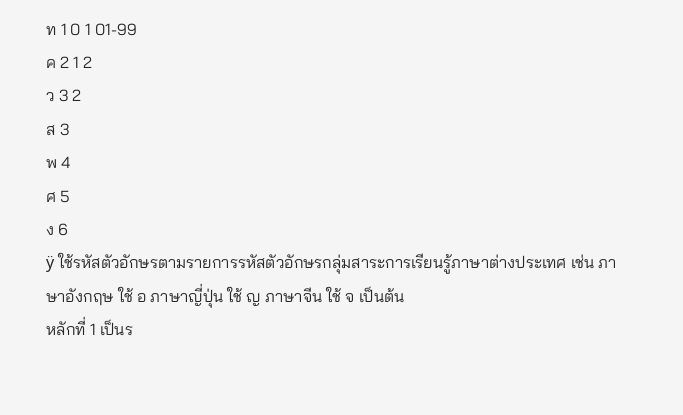ท 1 0 1 01-99
ค 2 1 2
ว 3 2
ส 3
พ 4
ศ 5
ง 6
ÿ ใช้รหัสตัวอักษรตามรายการรหัสตัวอักษรกลุ่มสาระการเรียนรู้ภาษาต่างประเทศ เช่น ภาษาอังกฤษ ใช้ อ ภาษาญี่ปุ่น ใช้ ญ ภาษาจีน ใช้ จ เป็นต้น
หลักที่ 1 เป็นร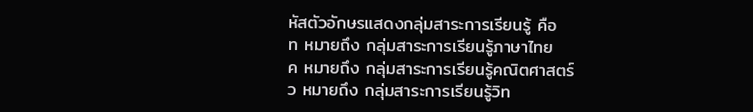หัสตัวอักษรแสดงกลุ่มสาระการเรียนรู้ คือ
ท หมายถึง กลุ่มสาระการเรียนรู้ภาษาไทย
ค หมายถึง กลุ่มสาระการเรียนรู้คณิตศาสตร์
ว หมายถึง กลุ่มสาระการเรียนรู้วิท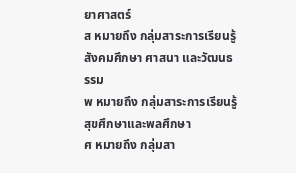ยาศาสตร์
ส หมายถึง กลุ่มสาระการเรียนรู้สังคมศึกษา ศาสนา และวัฒนธรรม
พ หมายถึง กลุ่มสาระการเรียนรู้สุขศึกษาและพลศึกษา
ศ หมายถึง กลุ่มสา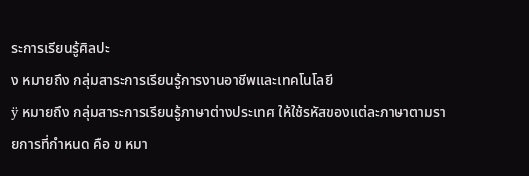ระการเรียนรู้ศิลปะ
ง หมายถึง กลุ่มสาระการเรียนรู้การงานอาชีพและเทคโนโลยี
ÿ หมายถึง กลุ่มสาระการเรียนรู้ภาษาต่างประเทศ ให้ใช้รหัสของแต่ละภาษาตามรายการที่กำหนด คือ ข หมา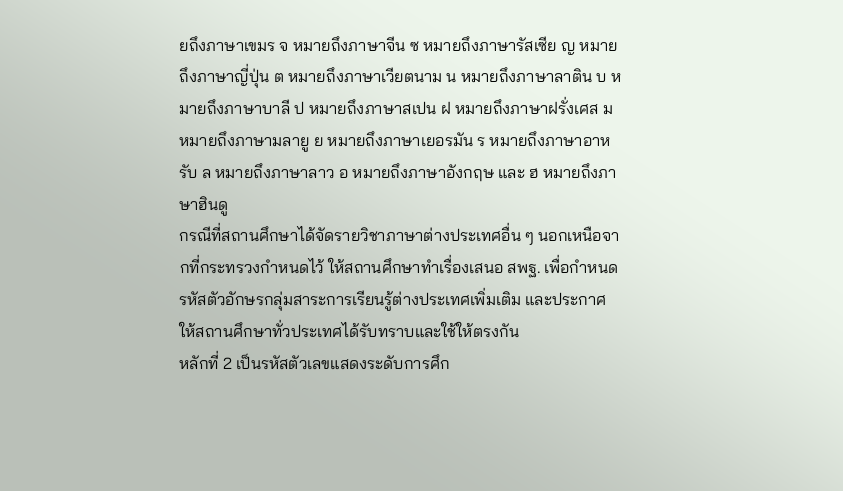ยถึงภาษาเขมร จ หมายถึงภาษาจีน ซ หมายถึงภาษารัสเซีย ญ หมายถึงภาษาญี่ปุ่น ต หมายถึงภาษาเวียตนาม น หมายถึงภาษาลาติน บ หมายถึงภาษาบาลี ป หมายถึงภาษาสเปน ฝ หมายถึงภาษาฝรั่งเศส ม หมายถึงภาษามลายู ย หมายถึงภาษาเยอรมัน ร หมายถึงภาษาอาหรับ ล หมายถึงภาษาลาว อ หมายถึงภาษาอังกฤษ และ ฮ หมายถึงภาษาฮินดู
กรณีที่สถานศึกษาได้จัดรายวิชาภาษาต่างประเทศอื่น ๆ นอกเหนือจากที่กระทรวงกำหนดไว้ ให้สถานศึกษาทำเรื่องเสนอ สพฐ. เพื่อกำหนดรหัสตัวอักษรกลุ่มสาระการเรียนรู้ต่างประเทศเพิ่มเติม และประกาศให้สถานศึกษาทั่วประเทศได้รับทราบและใช้ให้ตรงกัน
หลักที่ 2 เป็นรหัสตัวเลขแสดงระดับการศึก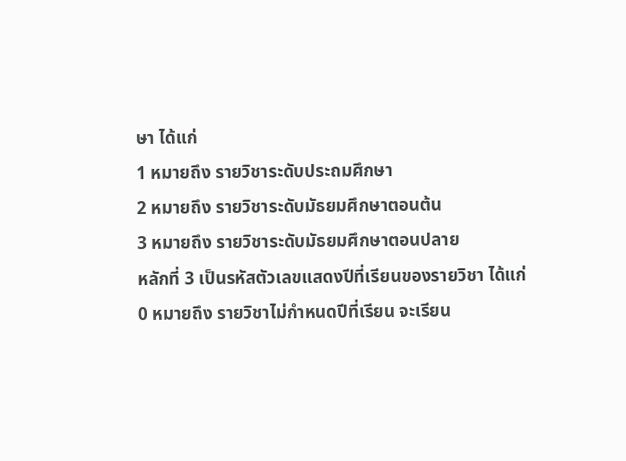ษา ได้แก่
1 หมายถึง รายวิชาระดับประถมศึกษา
2 หมายถึง รายวิชาระดับมัธยมศึกษาตอนต้น
3 หมายถึง รายวิชาระดับมัธยมศึกษาตอนปลาย
หลักที่ 3 เป็นรหัสตัวเลขแสดงปีที่เรียนของรายวิชา ได้แก่
0 หมายถึง รายวิชาไม่กำหนดปีที่เรียน จะเรียน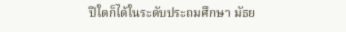ปีใดก็ได้ในระดับประถมศึกษา มัธย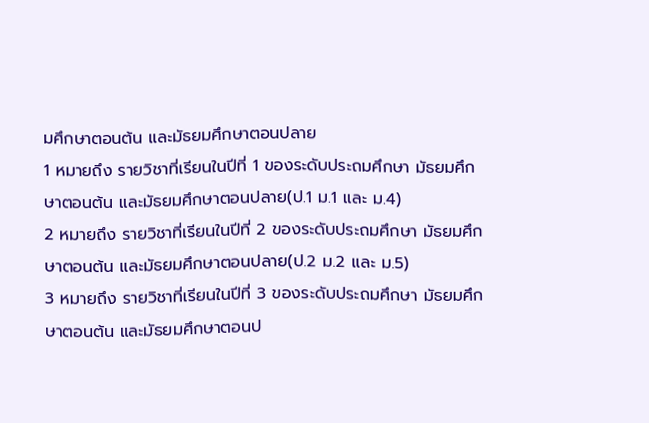มศึกษาตอนต้น และมัธยมศึกษาตอนปลาย
1 หมายถึง รายวิชาที่เรียนในปีที่ 1 ของระดับประถมศึกษา มัธยมศึกษาตอนต้น และมัธยมศึกษาตอนปลาย(ป.1 ม.1 และ ม.4)
2 หมายถึง รายวิชาที่เรียนในปีที่ 2 ของระดับประถมศึกษา มัธยมศึกษาตอนต้น และมัธยมศึกษาตอนปลาย(ป.2 ม.2 และ ม.5)
3 หมายถึง รายวิชาที่เรียนในปีที่ 3 ของระดับประถมศึกษา มัธยมศึกษาตอนต้น และมัธยมศึกษาตอนป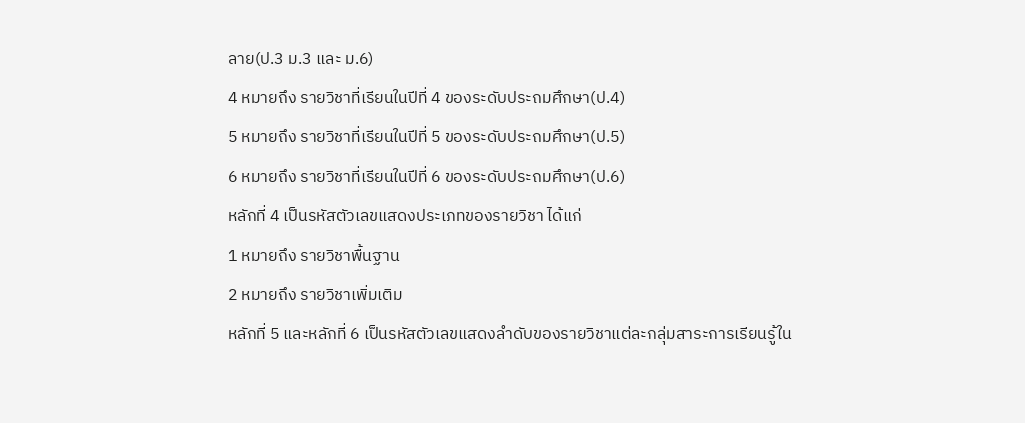ลาย(ป.3 ม.3 และ ม.6)
4 หมายถึง รายวิชาที่เรียนในปีที่ 4 ของระดับประถมศึกษา(ป.4)
5 หมายถึง รายวิชาที่เรียนในปีที่ 5 ของระดับประถมศึกษา(ป.5)
6 หมายถึง รายวิชาที่เรียนในปีที่ 6 ของระดับประถมศึกษา(ป.6)
หลักที่ 4 เป็นรหัสตัวเลขแสดงประเภทของรายวิชา ได้แก่
1 หมายถึง รายวิชาพื้นฐาน
2 หมายถึง รายวิชาเพิ่มเติม
หลักที่ 5 และหลักที่ 6 เป็นรหัสตัวเลขแสดงลำดับของรายวิชาแต่ละกลุ่มสาระการเรียนรู้ใน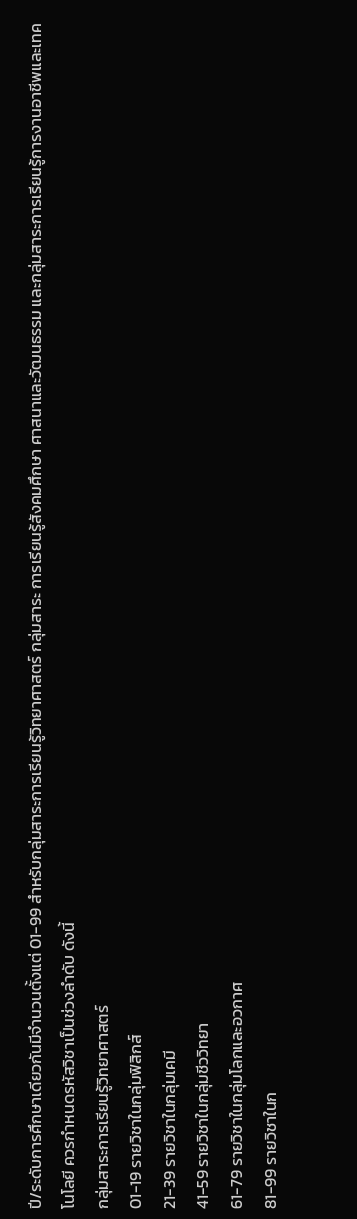ปี/ระดับการศึกษาเดียวกันมีจำนวนตั้งแต่ 01-99 สำหรับกลุ่มสาระการเรียนรู้วิทยาศาสตร์ กลุ่มสาระ การเรียนรู้สังคมศึกษา ศาสนาและวัฒนธรรม และกลุ่มสาระการเรียนรู้การงานอาชีพและเทคโนโลยี ควรกำหนดรหัสวิชาเป็นช่วงลำดับ ดังนี้
กลุ่มสาระการเรียนรู้วิทยาศาสตร์
01-19 รายวิชาในกลุ่มฟิสิกส์
21-39 รายวิชาในกลุ่มเคมี
41-59 รายวิชาในกลุ่มชีววิทยา
61-79 รายวิชาในกลุ่มโลกและอวกาศ
81-99 รายวิชาในก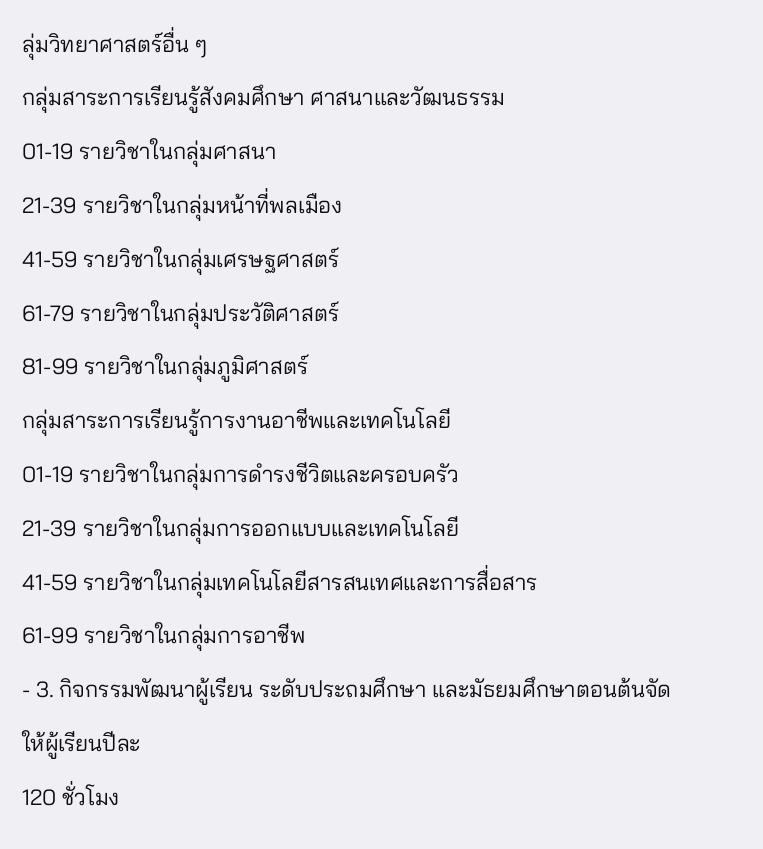ลุ่มวิทยาศาสตร์อื่น ๆ
กลุ่มสาระการเรียนรู้สังคมศึกษา ศาสนาและวัฒนธรรม
01-19 รายวิชาในกลุ่มศาสนา
21-39 รายวิชาในกลุ่มหน้าที่พลเมือง
41-59 รายวิชาในกลุ่มเศรษฐศาสตร์
61-79 รายวิชาในกลุ่มประวัติศาสตร์
81-99 รายวิชาในกลุ่มภูมิศาสตร์
กลุ่มสาระการเรียนรู้การงานอาชีพและเทคโนโลยี
01-19 รายวิชาในกลุ่มการดำรงชีวิตและครอบครัว
21-39 รายวิชาในกลุ่มการออกแบบและเทคโนโลยี
41-59 รายวิชาในกลุ่มเทคโนโลยีสารสนเทศและการสื่อสาร
61-99 รายวิชาในกลุ่มการอาชีพ
- 3. กิจกรรมพัฒนาผู้เรียน ระดับประถมศึกษา และมัธยมศึกษาตอนต้นจัดให้ผู้เรียนปีละ
120 ชั่วโมง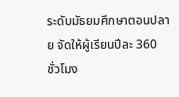ระดับมัธยมศึกษาตอนปลาย จัดให้ผู้เรียนปีละ 360 ชั่วโมง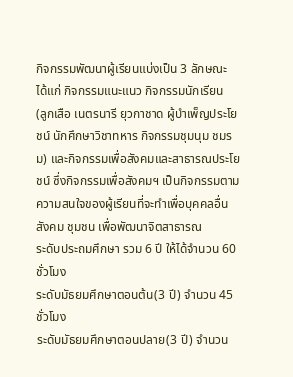กิจกรรมพัฒนาผู้เรียนแบ่งเป็น 3 ลักษณะ ได้แก่ กิจกรรมแนะแนว กิจกรรมนักเรียน
(ลูกเสือ เนตรนารี ยุวกาชาด ผู้บำเพ็ญประโยชน์ นักศึกษาวิชาทหาร กิจกรรมชุมนุม ชมรม) และกิจกรรมเพื่อสังคมและสาธารณประโยชน์ ซึ่งกิจกรรมเพื่อสังคมฯ เป็นกิจกรรมตามความสนใจของผู้เรียนที่จะทำเพื่อบุคคลอื่น สังคม ชุมชน เพื่อพัฒนาจิตสาธารณ
ระดับประถมศึกษา รวม 6 ปี ให้ได้จำนวน 60 ชั่วโมง
ระดับมัธยมศึกษาตอนต้น(3 ปี) จำนวน 45 ชั่วโมง
ระดับมัธยมศึกษาตอนปลาย(3 ปี) จำนวน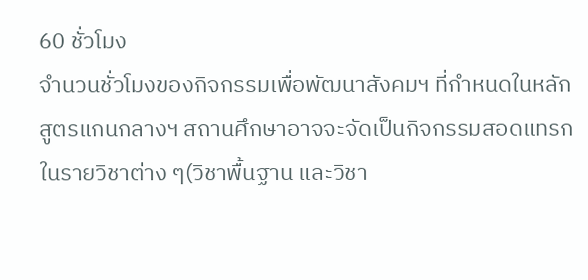60 ชั่วโมง
จำนวนชั่วโมงของกิจกรรมเพื่อพัฒนาสังคมฯ ที่กำหนดในหลักสูตรแกนกลางฯ สถานศึกษาอาจจะจัดเป็นกิจกรรมสอดแทรกในรายวิชาต่าง ๆ(วิชาพื้นฐาน และวิชา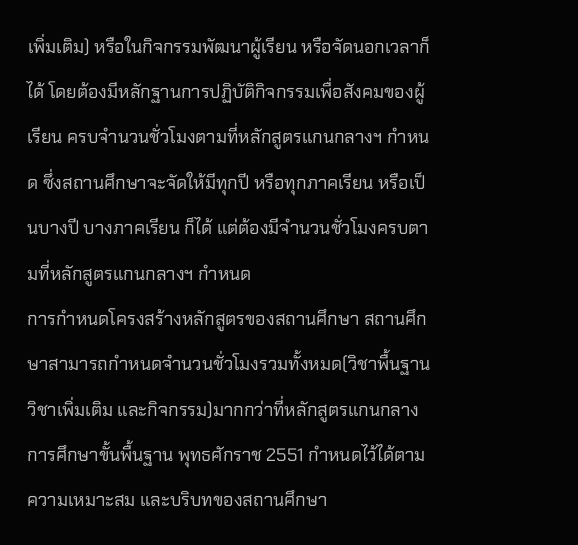เพิ่มเติม) หรือในกิจกรรมพัฒนาผู้เรียน หรือจัดนอกเวลาก็ได้ โดยต้องมีหลักฐานการปฏิบัติกิจกรรมเพื่อสังคมของผู้เรียน ครบจำนวนชั่วโมงตามที่หลักสูตรแกนกลางฯ กำหนด ซึ่งสถานศึกษาจะจัดให้มีทุกปี หรือทุกภาคเรียน หรือเป็นบางปี บางภาคเรียน ก็ได้ แต่ต้องมีจำนวนชั่วโมงครบตามที่หลักสูตรแกนกลางฯ กำหนด
การกำหนดโครงสร้างหลักสูตรของสถานศึกษา สถานศึกษาสามารถกำหนดจำนวนชั่วโมงรวมทั้งหมด(วิชาพื้นฐาน วิชาเพิ่มเติม และกิจกรรม)มากกว่าที่หลักสูตรแกนกลางการศึกษาขั้นพื้นฐาน พุทธศักราช 2551 กำหนดไว้ได้ตามความเหมาะสม และบริบทของสถานศึกษา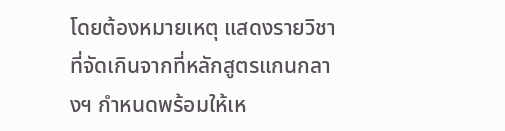โดยต้องหมายเหตุ แสดงรายวิชาที่จัดเกินจากที่หลักสูตรแกนกลางฯ กำหนดพร้อมให้เห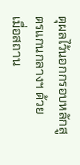ตุผลไว้นอกกรอบหลักสูตรแกนกลางฯ ด้วย
เมื่อสถาน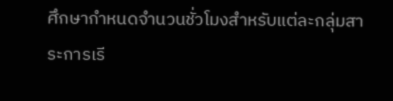ศึกษากำหนดจำนวนชั่วโมงสำหรับแต่ละกลุ่มสาระการเรี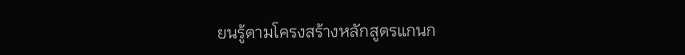ยนรู้ตามโครงสร้างหลักสูตรแกนก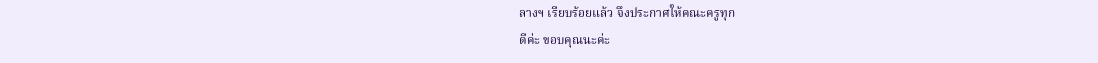ลางฯ เรียบร้อยแล้ว จึงประกาศให้คณะครูทุก
ดีค่ะ ขอบคุณนะค่ะ